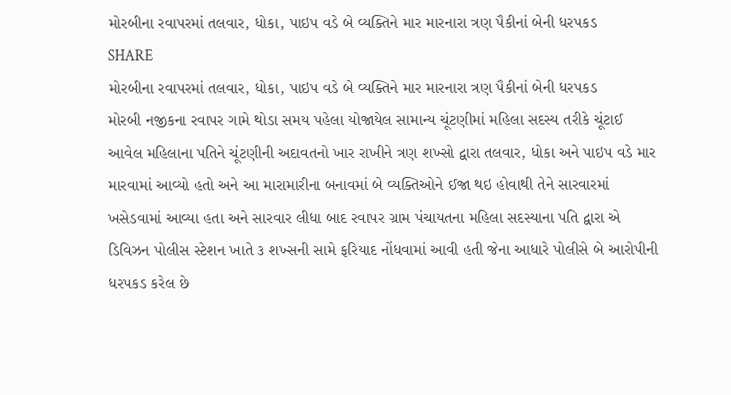મોરબીના રવાપરમાં તલવાર, ધોકા, પાઇપ વડે બે વ્યક્તિને માર મારનારા ત્રણ પૈકીનાં બેની ધરપકડ
SHARE
મોરબીના રવાપરમાં તલવાર, ધોકા, પાઇપ વડે બે વ્યક્તિને માર મારનારા ત્રણ પૈકીનાં બેની ધરપકડ
મોરબી નજીકના રવાપર ગામે થોડા સમય પહેલા યોજાયેલ સામાન્ય ચૂંટણીમાં મહિલા સદસ્ય તરીકે ચૂંટાઈ આવેલ મહિલાના પતિને ચૂંટણીની અદાવતનો ખાર રાખીને ત્રણ શખ્સો દ્વારા તલવાર, ધોકા અને પાઇપ વડે માર મારવામાં આવ્યો હતો અને આ મારામારીના બનાવમાં બે વ્યક્તિઓને ઈજા થઇ હોવાથી તેને સારવારમાં ખસેડવામાં આવ્યા હતા અને સારવાર લીધા બાદ રવાપર ગ્રામ પંચાયતના મહિલા સદસ્યાના પતિ દ્વારા એ ડિવિઝન પોલીસ સ્ટેશન ખાતે ૩ શખ્સની સામે ફરિયાદ નોંધવામાં આવી હતી જેના આધારે પોલીસે બે આરોપીની ધરપકડ કરેલ છે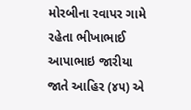મોરબીના રવાપર ગામે રહેતા ભીખાભાઈ આપાભાઇ જારીયા જાતે આહિર (૪૫) એ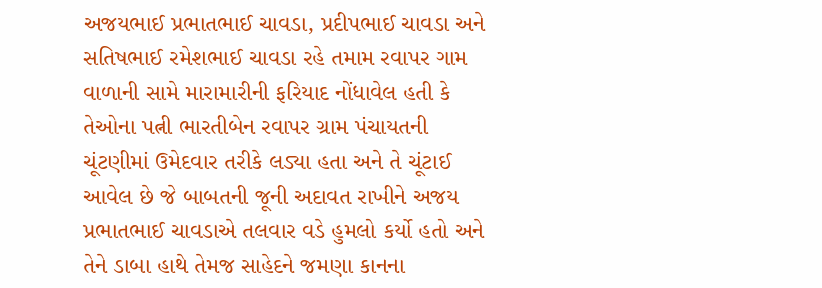અજયભાઈ પ્રભાતભાઈ ચાવડા, પ્રદીપભાઈ ચાવડા અને સતિષભાઈ રમેશભાઈ ચાવડા રહે તમામ રવાપર ગામ વાળાની સામે મારામારીની ફરિયાદ નોંધાવેલ હતી કે તેઓના પત્ની ભારતીબેન રવાપર ગ્રામ પંચાયતની ચૂંટણીમાં ઉમેદવાર તરીકે લડ્યા હતા અને તે ચૂંટાઈ આવેલ છે જે બાબતની જૂની અદાવત રાખીને અજય પ્રભાતભાઈ ચાવડાએ તલવાર વડે હુમલો કર્યો હતો અને તેને ડાબા હાથે તેમજ સાહેદને જમણા કાનના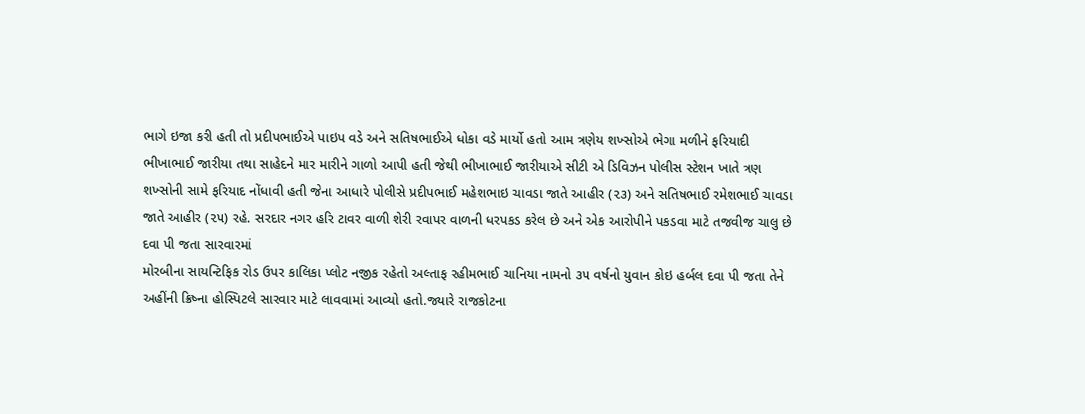ભાગે ઇજા કરી હતી તો પ્રદીપભાઈએ પાઇપ વડે અને સતિષભાઈએ ધોકા વડે માર્યો હતો આમ ત્રણેય શખ્સોએ ભેગા મળીને ફરિયાદી ભીખાભાઈ જારીયા તથા સાહેદને માર મારીને ગાળો આપી હતી જેથી ભીખાભાઈ જારીયાએ સીટી એ ડિવિઝન પોલીસ સ્ટેશન ખાતે ત્રણ શખ્સોની સામે ફરિયાદ નોંધાવી હતી જેના આધારે પોલીસે પ્રદીપભાઈ મહેશભાઇ ચાવડા જાતે આહીર (૨૩) અને સતિષભાઈ રમેશભાઈ ચાવડા જાતે આહીર (૨૫) રહે. સરદાર નગર હરિ ટાવર વાળી શેરી રવાપર વાળની ધરપકડ કરેલ છે અને એક આરોપીને પકડવા માટે તજવીજ ચાલુ છે
દવા પી જતા સારવારમાં
મોરબીના સાયન્ટિફિક રોડ ઉપર કાલિકા પ્લોટ નજીક રહેતો અલ્તાફ રહીમભાઈ ચાનિયા નામનો ૩૫ વર્ષનો યુવાન કોઇ હર્બલ દવા પી જતા તેને અહીંની ક્રિષ્ના હોસ્પિટલે સારવાર માટે લાવવામાં આવ્યો હતો.જ્યારે રાજકોટના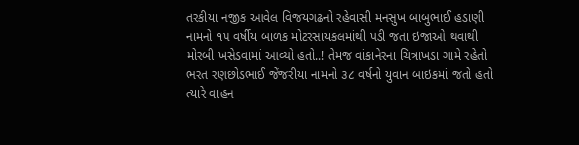તરકીયા નજીક આવેલ વિજયગઢનો રહેવાસી મનસુખ બાબુભાઈ હડાણી નામનો ૧૫ વર્ષીય બાળક મોટરસાયકલમાંથી પડી જતા ઇજાઓ થવાથી મોરબી ખસેડવામાં આવ્યો હતો..! તેમજ વાંકાનેરના ચિત્રાખડા ગામે રહેતો ભરત રણછોડભાઈ જેંજરીયા નામનો ૩૮ વર્ષનો યુવાન બાઇકમાં જતો હતો ત્યારે વાહન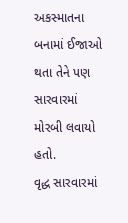અકસ્માતના બનામાં ઈજાઓ થતા તેને પણ સારવારમાં મોરબી લવાયો હતો.
વૃદ્ધ સારવારમાં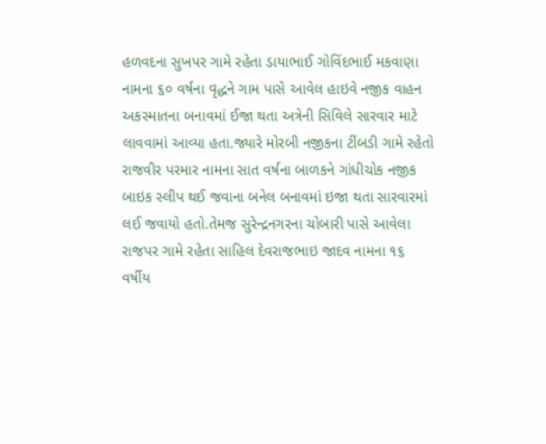હળવદના સુખપર ગામે રહેતા ડાયાભાઈ ગોવિંદભાઈ મકવાણા નામના ૬૦ વર્ષના વૃદ્ધને ગામ પાસે આવેલ હાઇવે નજીક વાહન અકસ્માતના બનાવમાં ઈજા થતા અત્રેની સિવિલે સારવાર માટે લાવવામાં આવ્યા હતા.જ્યારે મોરબી નજીકના ટીંબડી ગામે રહેતો રાજવીર પરમાર નામના સાત વર્ષના બાળકને ગાંધીચોક નજીક બાઇક સ્લીપ થઈ જવાના બનેલ બનાવમાં ઇજા થતા સારવારમાં લઈ જવાયો હતો.તેમજ સુરેન્દ્રનગરના ચોબારી પાસે આવેલા રાજપર ગામે રહેતા સાહિલ દેવરાજભાઇ જાદવ નામના ૧૬ વર્ષીય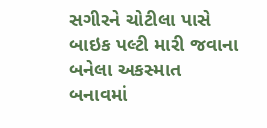સગીરને ચોટીલા પાસે બાઇક પલ્ટી મારી જવાના બનેલા અકસ્માત બનાવમાં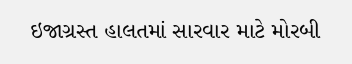ઇજાગ્રસ્ત હાલતમાં સારવાર માટે મોરબી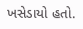ખસેડાયો હતો.